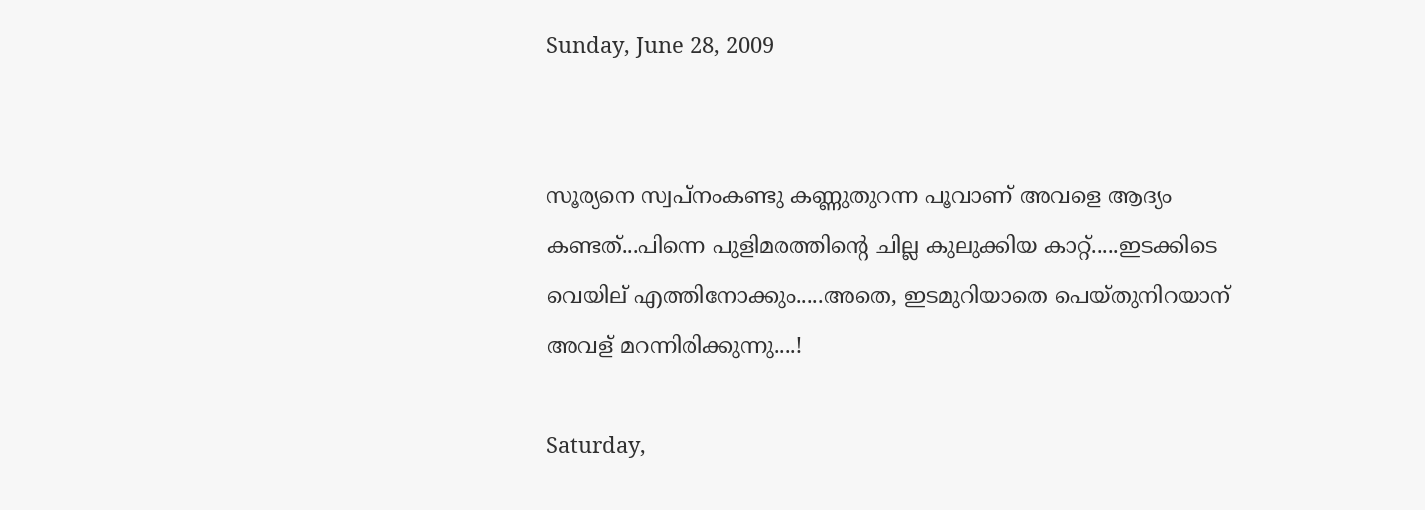Sunday, June 28, 2009


സൂര്യനെ സ്വപ്നംകണ്ടു കണ്ണുതുറന്ന പൂവാണ് അവളെ ആദ്യം കണ്ടത്...പിന്നെ പുളിമരത്തിന്റെ ചില്ല കുലുക്കിയ കാറ്റ്.....ഇടക്കിടെ വെയില് എത്തിനോക്കും.....അതെ, ഇടമുറിയാതെ പെയ്തുനിറയാന് അവള് മറന്നിരിക്കുന്നു....!

Saturday,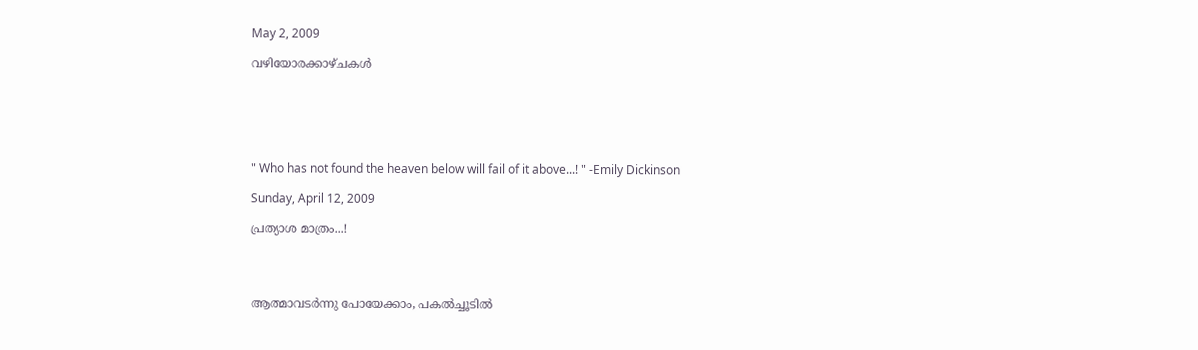May 2, 2009

വഴിയോരക്കാഴ്ചകള്‍






" Who has not found the heaven below will fail of it above...! " -Emily Dickinson

Sunday, April 12, 2009

പ്രത്യാശ മാത്രം...!




ആത്മാവടര്‍ന്നു പോയേക്കാം, പകല്‍ച്ചൂടില്‍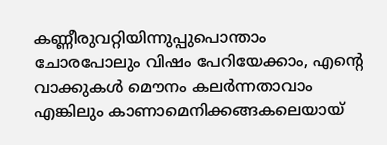കണ്ണീരുവറ്റിയിന്നുപ്പുപൊന്താം
ചോരപോലും വിഷം പേറിയേക്കാം, എന്റെ
വാക്കുകള്‍ മൌനം കലര്‍ന്നതാവാം
എങ്കിലും കാണാമെനിക്കങ്ങകലെയായ്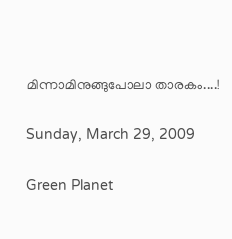മിന്നാമിനുങ്ങുപോലാ താരകം....!

Sunday, March 29, 2009

Green Planet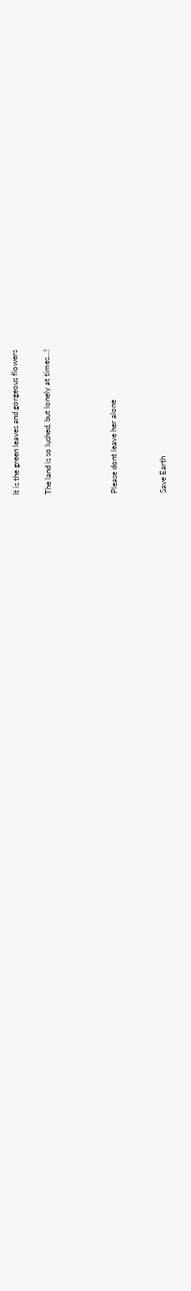It is the green leaves and gorgeous flowers

The land is so lushed, but lonely at times...!



Please dont leave her alone


Save Earth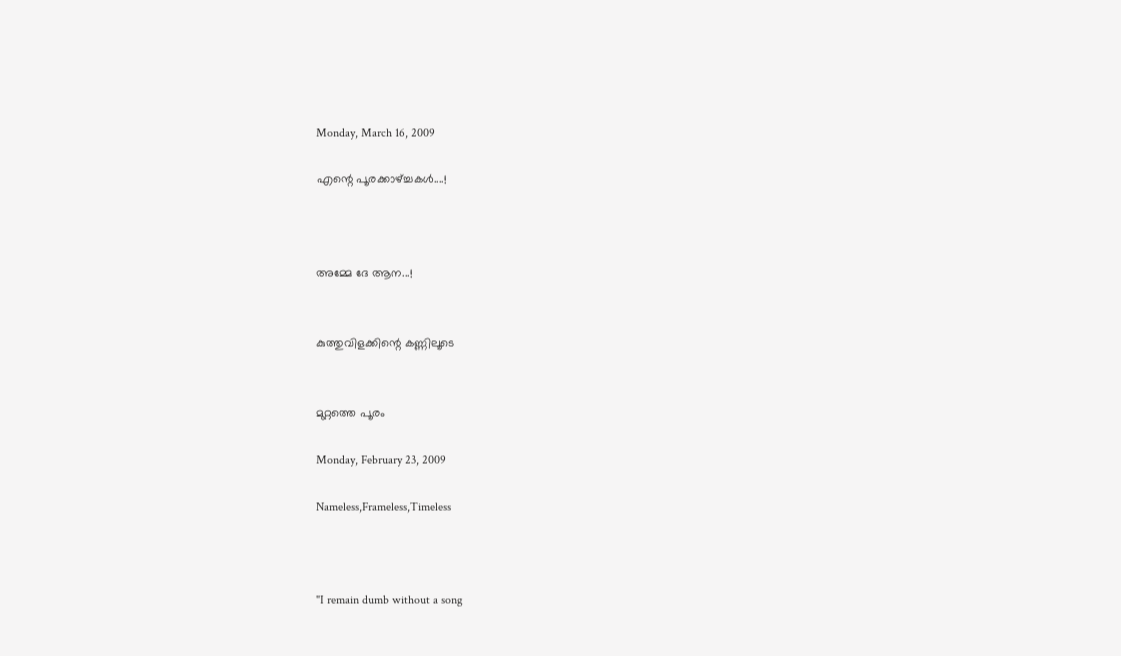Monday, March 16, 2009

എന്റെ പൂരക്കാഴ്ച്ചകള്‍....!



അമ്മേ ദേ ആന...!


കുത്തുവിളക്കിന്റെ കണ്ണിലൂടെ


മുറ്റത്തെ പൂരം

Monday, February 23, 2009

Nameless,Frameless,Timeless



"I remain dumb without a song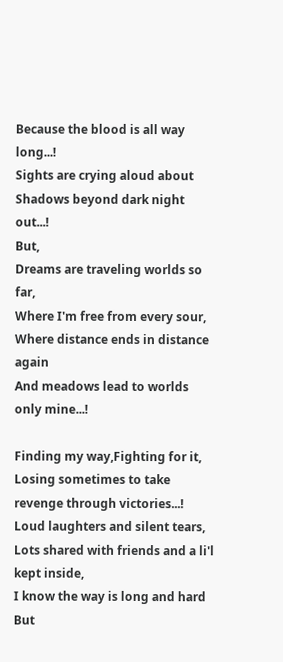Because the blood is all way long...!
Sights are crying aloud about
Shadows beyond dark night out...!
But,
Dreams are traveling worlds so far,
Where I'm free from every sour,
Where distance ends in distance again
And meadows lead to worlds only mine...!

Finding my way,Fighting for it,
Losing sometimes to take revenge through victories...!
Loud laughters and silent tears,
Lots shared with friends and a li'l kept inside,
I know the way is long and hard
But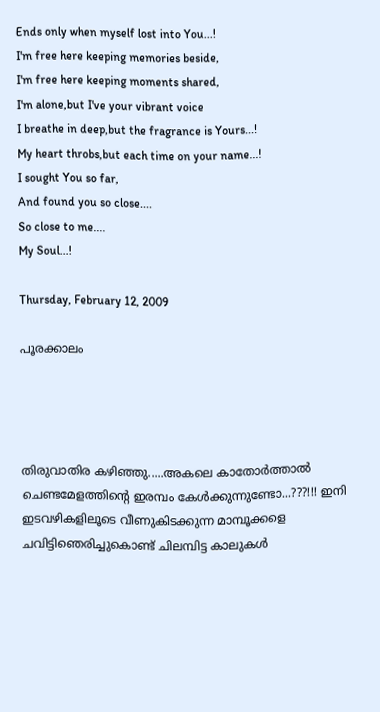Ends only when myself lost into You...!
I'm free here keeping memories beside,
I'm free here keeping moments shared,
I'm alone,but I've your vibrant voice
I breathe in deep,but the fragrance is Yours...!
My heart throbs,but each time on your name...!
I sought You so far,
And found you so close....
So close to me....
My Soul...!

Thursday, February 12, 2009

പൂരക്കാലം




തിരുവാതിര കഴിഞ്ഞു.....അകലെ കാതോര്‍ത്താല്‍ ചെണ്ടമേളത്തിന്റെ ഇരമ്പം കേള്‍ക്കുന്നുണ്ടോ...???!!! ഇനി ഇടവഴികളിലൂടെ വീണുകിടക്കുന്ന മാമ്പൂക്കളെ ചവിട്ടിഞെരിച്ചുകൊണ്ട് ചിലമ്പിട്ട കാലുകള്‍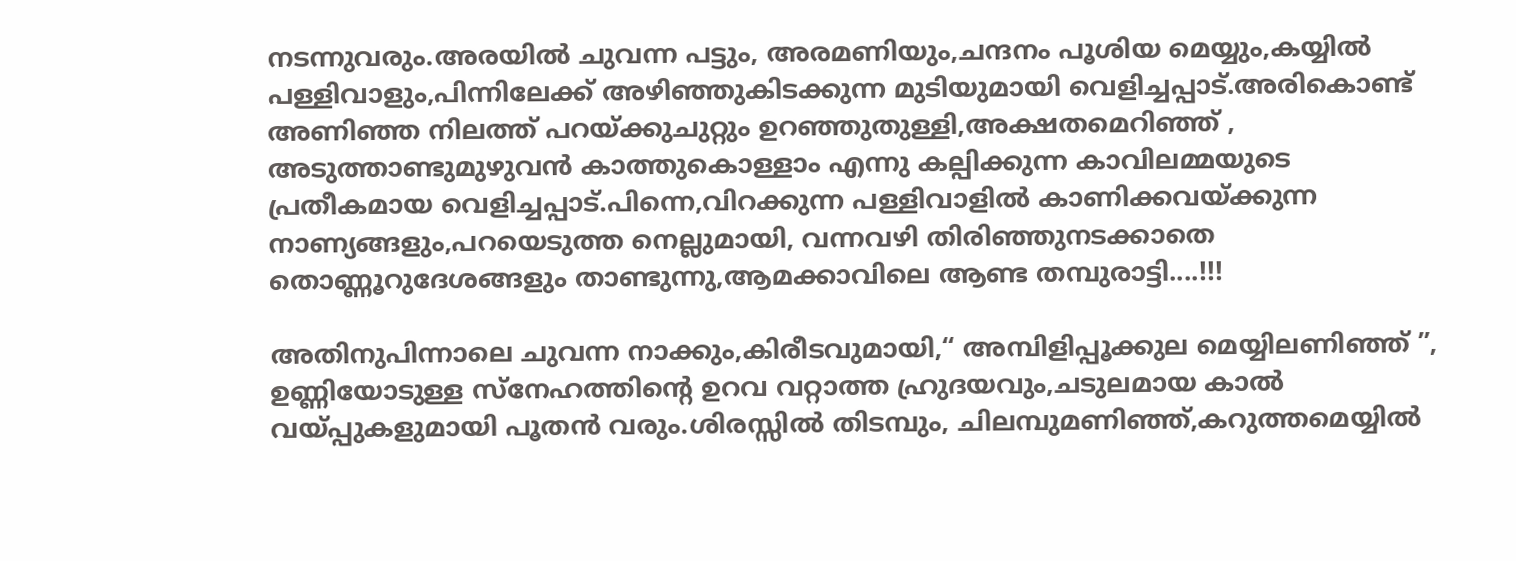നടന്നുവരും.അരയില്‍ ചുവന്ന പട്ടും, അരമണിയും,ചന്ദനം പൂശിയ മെയ്യും,കയ്യില്‍ പള്ളിവാളും,പിന്നിലേക്ക് അഴിഞ്ഞുകിടക്കുന്ന മുടിയുമായി വെളിച്ചപ്പാട്.അരികൊണ്ട് അണിഞ്ഞ നിലത്ത് പറയ്ക്കുചുറ്റും ഉറഞ്ഞുതുള്ളി,അക്ഷതമെറിഞ്ഞ് , അടുത്താണ്ടുമുഴുവന്‍ കാത്തുകൊള്ളാം എന്നു കല്പിക്കുന്ന കാവിലമ്മയുടെ പ്രതീകമായ വെളിച്ചപ്പാട്.പിന്നെ,വിറക്കുന്ന പള്ളിവാളില്‍ കാണിക്കവയ്ക്കുന്ന നാണ്യങ്ങളും,പറയെടുത്ത നെല്ലുമായി, വന്നവഴി തിരിഞ്ഞുനടക്കാതെ തൊണ്ണൂറുദേശങ്ങളും താണ്ടുന്നു,ആമക്കാവിലെ ആണ്ട തമ്പുരാട്ടി....!!!

അതിനുപിന്നാലെ ചുവന്ന നാക്കും,കിരീടവുമായി,“ അമ്പിളിപ്പൂക്കുല മെയ്യിലണിഞ്ഞ് ”, ഉണ്ണിയോടുള്ള സ്നേഹത്തിന്റെ ഉറവ വറ്റാത്ത ഹ്രുദയവും,ചടുലമായ കാല്‍ വയ്പ്പുകളുമായി പൂതന്‍ വരും.ശിരസ്സില്‍ തിടമ്പും, ചിലമ്പുമണിഞ്ഞ്,കറുത്തമെയ്യില്‍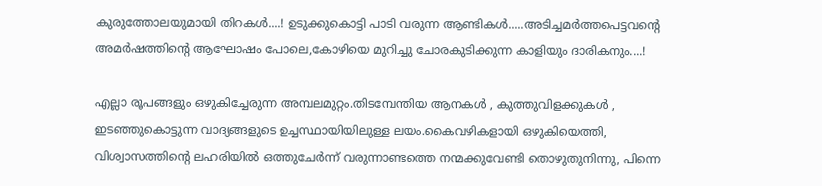കുരുത്തോലയുമായി തിറകള്‍....! ഉടുക്കുകൊട്ടി പാടി വരുന്ന ആണ്ടികള്‍.....അടിച്ചമര്‍ത്തപെട്ടവന്റെ അമര്‍ഷത്തിന്റെ ആഘോഷം പോലെ,കോഴിയെ മുറിച്ചു ചോരകുടിക്കുന്ന കാളിയും ദാരികനും....!

എല്ലാ രൂപങ്ങളും ഒഴുകിച്ചേരുന്ന അമ്പലമുറ്റം.തിടമ്പേന്തിയ ആനകള്‍ , കുത്തുവിളക്കുകള്‍ , ഇടഞ്ഞുകൊട്ടുന്ന വാദ്യങ്ങളുടെ ഉച്ചസ്ഥായിയിലുള്ള ലയം.കൈവഴികളായി ഒഴുകിയെത്തി, വിശ്വാസത്തിന്റെ ലഹരിയില്‍ ഒത്തുചേര്‍ന്ന് വരുന്നാണ്ടത്തെ നന്മക്കുവേണ്ടി തൊഴുതുനിന്നു, പിന്നെ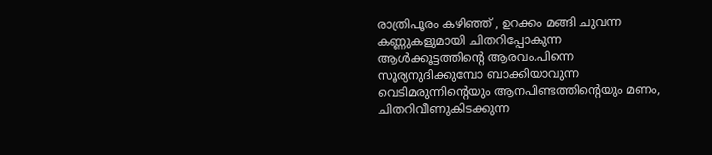രാത്രിപൂരം കഴിഞ്ഞ് , ഉറക്കം മങ്ങി ചുവന്ന കണ്ണുകളുമായി ചിതറിപ്പോകുന്ന ആള്‍ക്കൂട്ടത്തിന്റെ ആരവം.പിന്നെ സൂര്യനുദിക്കുമ്പോ ബാക്കിയാവുന്ന വെടിമരുന്നിന്റെയും ആനപിണ്ടത്തിന്റെയും മണം, ചിതറിവീണുകിടക്കുന്ന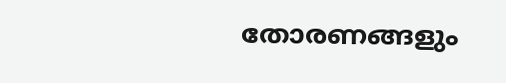തോരണങ്ങളും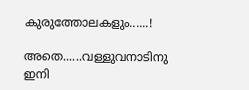കുരുത്തോലകളും......!

അതെ......വള്ളുവനാടിനു ഇനി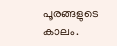പൂരങ്ങളുടെ കാലം.